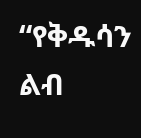“የቅዱሳን ልብ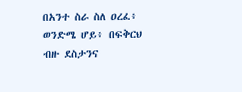በአንተ ስራ ስለ ዐረፈ፥ ወንድሜ ሆይ፥ በፍቅርህ ብዙ ደስታንና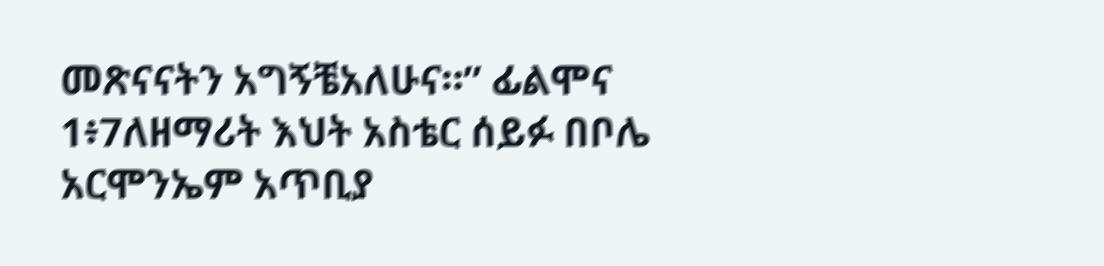መጽናናትን አግኝቼአለሁና።” ፊልሞና 1፥7ለዘማሪት እህት አስቴር ሰይፉ በቦሌ አርሞንኤም አጥቢያ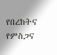የበረከትና የምስጋና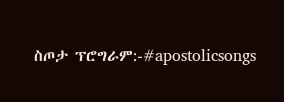ስጦታ ፕሮግራም:-#apostolicsongs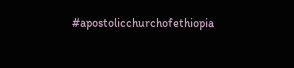#apostolicchurchofethiopia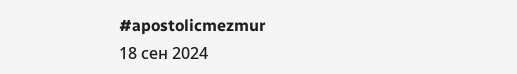#apostolicmezmur
18 сен 2024